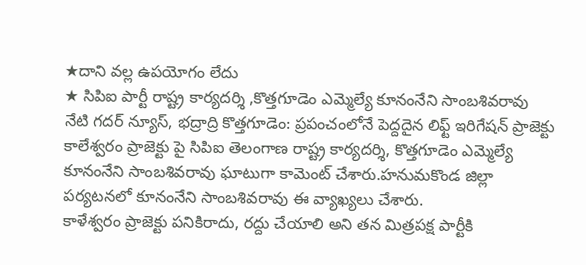★దాని వల్ల ఉపయోగం లేదు
★ సిపిఐ పార్టీ రాష్ట్ర కార్యదర్శి ,కొత్తగూడెం ఎమ్మెల్యే కూనంనేని సాంబశివరావు
నేటి గదర్ న్యూస్, భద్రాద్రి కొత్తగూడెం: ప్రపంచంలోనే పెద్దదైన లిఫ్ట్ ఇరిగేషన్ ప్రాజెక్టు కాలేశ్వరం ప్రాజెక్టు పై సిపిఐ తెలంగాణ రాష్ట్ర కార్యదర్శి, కొత్తగూడెం ఎమ్మెల్యే కూనంనేని సాంబశివరావు ఘాటుగా కామెంట్ చేశారు.హనుమకొండ జిల్లా పర్యటనలో కూనంనేని సాంబశివరావు ఈ వ్యాఖ్యలు చేశారు.
కాళేశ్వరం ప్రాజెక్టు పనికిరాదు, రద్దు చేయాలి అని తన మిత్రపక్ష పార్టీకి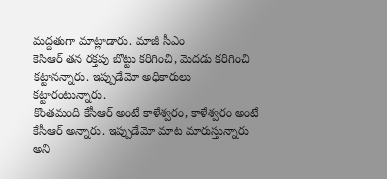మద్దతుగా మాట్లాడారు. మాజీ సీఎం
కెసిఆర్ తన రక్తపు బొట్టు కరిగించి, మెదడు కరిగించి కట్టానన్నారు. ఇప్పుడేమో అధికారులు కట్టారంటున్నారు.
కొంతమంది కేసీఆర్ అంటే కాళేశ్వరం, కాళేశ్వరం అంటే కేసీఆర్ అన్నారు. ఇప్పుడేమో మాట మారుస్తున్నారు అని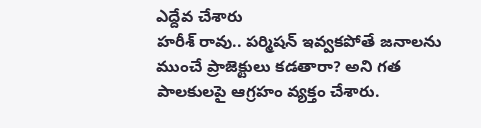ఎద్దేవ చేశారు
హరీశ్ రావు.. పర్మిషన్ ఇవ్వకపోతే జనాలను ముంచే ప్రాజెక్టులు కడతారా? అని గత పాలకులపై ఆగ్రహం వ్యక్తం చేశారు.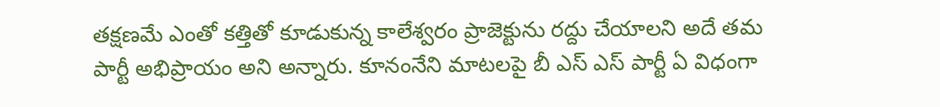తక్షణమే ఎంతో కత్తితో కూడుకున్న కాలేశ్వరం ప్రాజెక్టును రద్దు చేయాలని అదే తమ పార్టీ అభిప్రాయం అని అన్నారు. కూనంనేని మాటలపై బీ ఎస్ ఎస్ పార్టీ ఏ విధంగా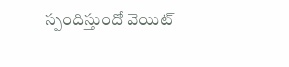స్పందిస్తుందో వెయిట్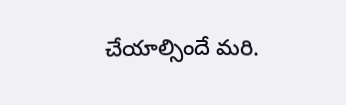చేయాల్సిందే మరి.